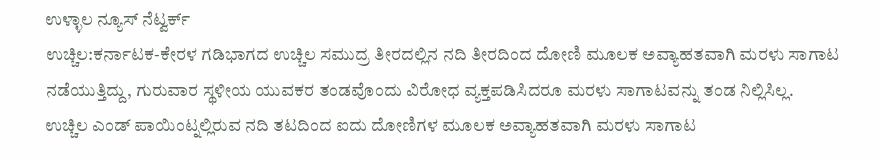ಉಳ್ಳಾಲ ನ್ಯೂಸ್ ನೆಟ್ವರ್ಕ್
ಉಚ್ಚಿಲ:ಕರ್ನಾಟಕ-ಕೇರಳ ಗಡಿಭಾಗದ ಉಚ್ಚಿಲ ಸಮುದ್ರ ತೀರದಲ್ಲಿನ ನದಿ ತೀರದಿಂದ ದೋಣಿ ಮೂಲಕ ಅವ್ಯಾಹತವಾಗಿ ಮರಳು ಸಾಗಾಟ ನಡೆಯುತ್ತಿದ್ದು, ಗುರುವಾರ ಸ್ಥಳೀಯ ಯುವಕರ ತಂಡವೊಂದು ವಿರೋಧ ವ್ಯಕ್ತಪಡಿಸಿದರೂ ಮರಳು ಸಾಗಾಟವನ್ನು ತಂಡ ನಿಲ್ಲಿಸಿಲ್ಲ.
ಉಚ್ಚಿಲ ಎಂಡ್ ಪಾಯಿಂಟ್ನಲ್ಲಿರುವ ನದಿ ತಟದಿಂದ ಐದು ದೋಣಿಗಳ ಮೂಲಕ ಅವ್ಯಾಹತವಾಗಿ ಮರಳು ಸಾಗಾಟ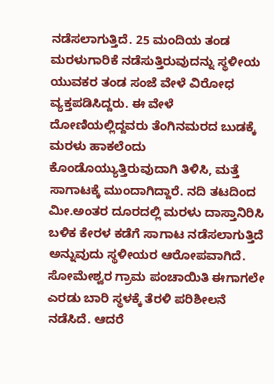ನಡೆಸಲಾಗುತ್ತಿದೆ. 25 ಮಂದಿಯ ತಂಡ ಮರಳುಗಾರಿಕೆ ನಡೆಸುತ್ತಿರುವುದನ್ನು ಸ್ಥಳೀಯ ಯುವಕರ ತಂಡ ಸಂಜೆ ವೇಳೆ ವಿರೋಧ ವ್ಯಕ್ತಪಡಿಸಿದ್ದರು. ಈ ವೇಳೆ ದೋಣಿಯಲ್ಲಿದ್ದವರು ತೆಂಗಿನಮರದ ಬುಡಕ್ಕೆ ಮರಳು ಹಾಕಲೆಂದು ಕೊಂಡೊಯ್ಯುತ್ತಿರುವುದಾಗಿ ತಿಳಿಸಿ, ಮತ್ತೆ ಸಾಗಾಟಕ್ಕೆ ಮುಂದಾಗಿದ್ದಾರೆ. ನದಿ ತಟದಿಂದ ಮೀ.ಅಂತರ ದೂರದಲ್ಲಿ ಮರಳು ದಾಸ್ತಾನಿರಿಸಿ ಬಳಿಕ ಕೇರಳ ಕಡೆಗೆ ಸಾಗಾಟ ನಡೆಸಲಾಗುತ್ತಿದೆ ಅನ್ನುವುದು ಸ್ಥಳೀಯರ ಆರೋಪವಾಗಿದೆ.
ಸೋಮೇಶ್ವರ ಗ್ರಾಮ ಪಂಚಾಯಿತಿ ಈಗಾಗಲೇ ಎರಡು ಬಾರಿ ಸ್ಥಳಕ್ಕೆ ತೆರಳಿ ಪರಿಶೀಲನೆ ನಡೆಸಿದೆ. ಆದರೆ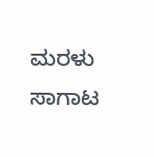ಮರಳು ಸಾಗಾಟ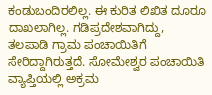ಕಂಡುಬಂದಿರಲಿಲ್ಲ. ಈ ಕುರಿತ ಲಿಖಿತ ದೂರೂ ದಾಖಲಾಗಿಲ್ಲ. ಗಡಿಪ್ರದೇಶವಾಗಿದ್ದು, ತಲಪಾಡಿ ಗ್ರಾಮ ಪಂಚಾಯಿತಿಗೆ ಸೇರಿದ್ದಾಗಿರುತ್ತದೆ. ಸೋಮೇಶ್ವರ ಪಂಚಾಯಿತಿ ವ್ಯಾಪ್ತಿಯಲ್ಲಿ ಅಕ್ರಮ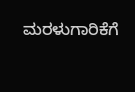ಮರಳುಗಾರಿಕೆಗೆ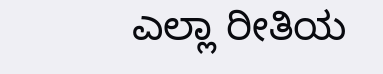ಎಲ್ಲಾ ರೀತಿಯ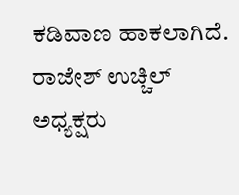ಕಡಿವಾಣ ಹಾಕಲಾಗಿದೆ.
ರಾಜೇಶ್ ಉಚ್ಚಿಲ್
ಅಧ್ಯಕ್ಷರು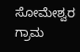ಸೋಮೇಶ್ವರ ಗ್ರಾಮ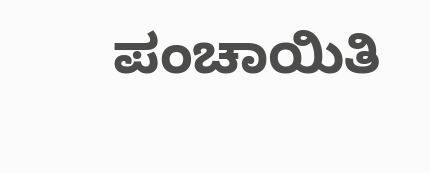ಪಂಚಾಯಿತಿ